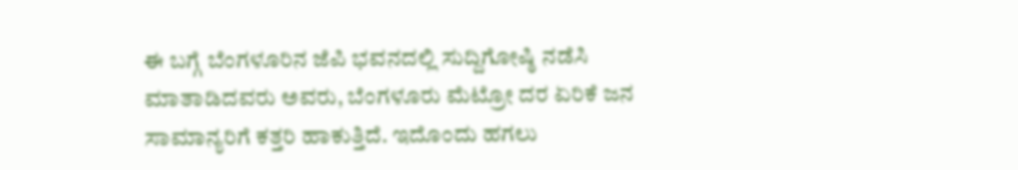ಈ ಬಗ್ಗೆ ಬೆಂಗಳೂರಿನ ಜೆಪಿ ಭವನದಲ್ಲಿ ಸುದ್ದಿಗೋಷ್ಠಿ ನಡೆಸಿ ಮಾತಾಡಿದವರು ಅವರು, ಬೆಂಗಳೂರು ಮೆಟ್ರೋ ದರ ಏರಿಕೆ ಜನ ಸಾಮಾನ್ಯರಿಗೆ ಕತ್ತರಿ ಹಾಕುತ್ತಿದೆ. ಇದೊಂದು ಹಗಲು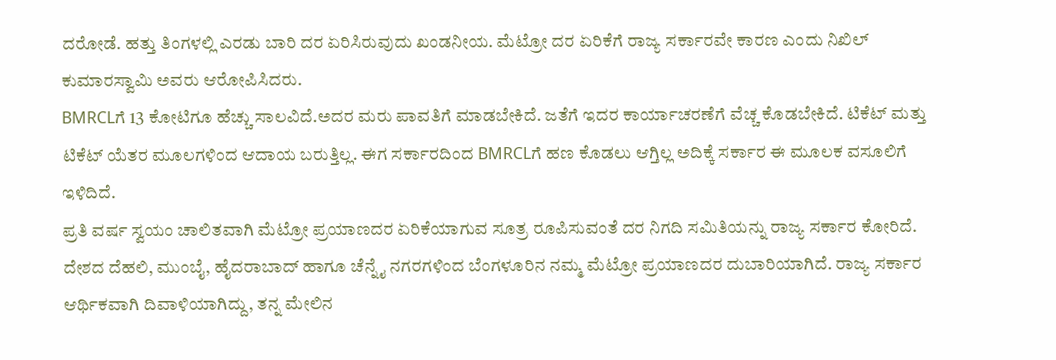ದರೋಡೆ. ಹತ್ತು ತಿಂಗಳಲ್ಲಿ ಎರಡು ಬಾರಿ ದರ ಏರಿಸಿರುವುದು ಖಂಡನೀಯ. ಮೆಟ್ರೋ ದರ ಏರಿಕೆಗೆ ರಾಜ್ಯ ಸರ್ಕಾರವೇ ಕಾರಣ ಎಂದು ನಿಖಿಲ್ ಕುಮಾರಸ್ವಾಮಿ ಅವರು ಆರೋಪಿಸಿದರು.
BMRCLಗೆ 13 ಕೋಟಿಗೂ ಹೆಚ್ಚು ಸಾಲವಿದೆ.ಅದರ ಮರು ಪಾವತಿಗೆ ಮಾಡಬೇಕಿದೆ. ಜತೆಗೆ ಇದರ ಕಾರ್ಯಾಚರಣೆಗೆ ವೆಚ್ಚ ಕೊಡಬೇಕಿದೆ. ಟಿಕೆಟ್ ಮತ್ತು ಟಿಕೆಟ್ ಯೆತರ ಮೂಲಗಳಿಂದ ಆದಾಯ ಬರುತ್ತಿಲ್ಲ. ಈಗ ಸರ್ಕಾರದಿಂದ BMRCLಗೆ ಹಣ ಕೊಡಲು ಆಗ್ತಿಲ್ಲ ಅದಿಕ್ಕೆ ಸರ್ಕಾರ ಈ ಮೂಲಕ ವಸೂಲಿಗೆ ಇಳಿದಿದೆ.
ಪ್ರತಿ ವರ್ಷ ಸ್ವಯಂ ಚಾಲಿತವಾಗಿ ಮೆಟ್ರೋ ಪ್ರಯಾಣದರ ಏರಿಕೆಯಾಗುವ ಸೂತ್ರ ರೂಪಿಸುವಂತೆ ದರ ನಿಗದಿ ಸಮಿತಿಯನ್ನು ರಾಜ್ಯ ಸರ್ಕಾರ ಕೋರಿದೆ. ದೇಶದ ದೆಹಲಿ, ಮುಂಬೈ, ಹೈದರಾಬಾದ್ ಹಾಗೂ ಚೆನ್ನೈ ನಗರಗಳಿಂದ ಬೆಂಗಳೂರಿನ ನಮ್ಮ ಮೆಟ್ರೋ ಪ್ರಯಾಣದರ ದುಬಾರಿಯಾಗಿದೆ. ರಾಜ್ಯ ಸರ್ಕಾರ ಆರ್ಥಿಕವಾಗಿ ದಿವಾಳಿಯಾಗಿದ್ದು, ತನ್ನ ಮೇಲಿನ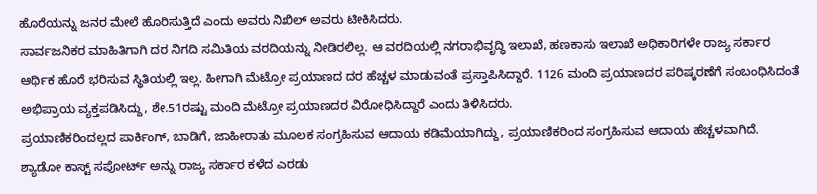ಹೊರೆಯನ್ನು ಜನರ ಮೇಲೆ ಹೊರಿಸುತ್ತಿದೆ ಎಂದು ಅವರು ನಿಖಿಲ್ ಅವರು ಟೀಕಿಸಿದರು.
ಸಾರ್ವಜನಿಕರ ಮಾಹಿತಿಗಾಗಿ ದರ ನಿಗದಿ ಸಮಿತಿಯ ವರದಿಯನ್ನು ನೀಡಿರಲಿಲ್ಲ. ಆ ವರದಿಯಲ್ಲಿ ನಗರಾಭಿವೃದ್ಧಿ ಇಲಾಖೆ, ಹಣಕಾಸು ಇಲಾಖೆ ಅಧಿಕಾರಿಗಳೇ ರಾಜ್ಯ ಸರ್ಕಾರ ಆರ್ಥಿಕ ಹೊರೆ ಭರಿಸುವ ಸ್ಥಿತಿಯಲ್ಲಿ ಇಲ್ಲ. ಹೀಗಾಗಿ ಮೆಟ್ರೋ ಪ್ರಯಾಣದ ದರ ಹೆಚ್ಚಳ ಮಾಡುವಂತೆ ಪ್ರಸ್ತಾಪಿಸಿದ್ದಾರೆ. 1126 ಮಂದಿ ಪ್ರಯಾಣದರ ಪರಿಷ್ಕರಣೆಗೆ ಸಂಬಂಧಿಸಿದಂತೆ ಅಭಿಪ್ರಾಯ ವ್ಯಕ್ತಪಡಿಸಿದ್ದು, ಶೇ.51ರಷ್ಟು ಮಂದಿ ಮೆಟ್ರೋ ಪ್ರಯಾಣದರ ವಿರೋಧಿಸಿದ್ದಾರೆ ಎಂದು ತಿಳಿಸಿದರು.
ಪ್ರಯಾಣಿಕರಿಂದಲ್ಲದ ಪಾರ್ಕಿಂಗ್, ಬಾಡಿಗೆ, ಜಾಹೀರಾತು ಮೂಲಕ ಸಂಗ್ರಹಿಸುವ ಆದಾಯ ಕಡಿಮೆಯಾಗಿದ್ದು, ಪ್ರಯಾಣಿಕರಿಂದ ಸಂಗ್ರಹಿಸುವ ಆದಾಯ ಹೆಚ್ಚಳವಾಗಿದೆ. ಶ್ಯಾಡೋ ಕಾಸ್ಟ್ ಸಪೋರ್ಟ್ ಅನ್ನು ರಾಜ್ಯ ಸರ್ಕಾರ ಕಳೆದ ಎರಡು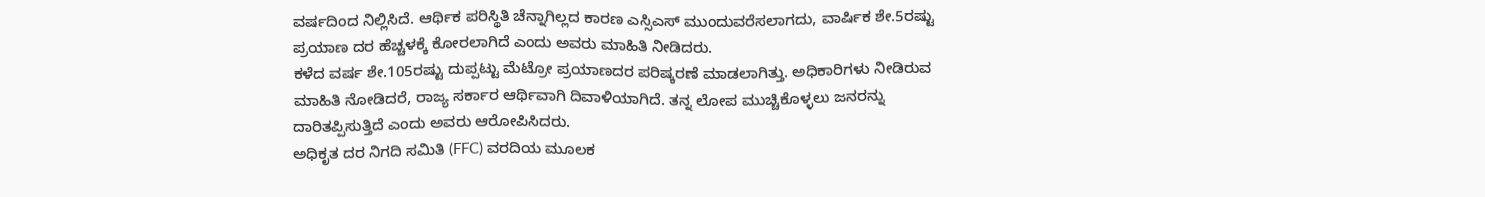ವರ್ಷದಿಂದ ನಿಲ್ಲಿಸಿದೆ. ಆರ್ಥಿಕ ಪರಿಸ್ಥಿತಿ ಚೆನ್ನಾಗಿಲ್ಲದ ಕಾರಣ ಎಸ್ಸಿಎಸ್ ಮುಂದುವರೆಸಲಾಗದು, ವಾರ್ಷಿಕ ಶೇ.5ರಷ್ಟು ಪ್ರಯಾಣ ದರ ಹೆಚ್ಚಳಕ್ಕೆ ಕೋರಲಾಗಿದೆ ಎಂದು ಅವರು ಮಾಹಿತಿ ನೀಡಿದರು.
ಕಳೆದ ವರ್ಷ ಶೇ.105ರಷ್ಟು ದುಪ್ಪಟ್ಟು ಮೆಟ್ರೋ ಪ್ರಯಾಣದರ ಪರಿಷ್ಕರಣೆ ಮಾಡಲಾಗಿತ್ತು. ಅಧಿಕಾರಿಗಳು ನೀಡಿರುವ ಮಾಹಿತಿ ನೋಡಿದರೆ, ರಾಜ್ಯ ಸರ್ಕಾರ ಆರ್ಥಿವಾಗಿ ದಿವಾಳಿಯಾಗಿದೆ. ತನ್ನ ಲೋಪ ಮುಚ್ಚಿಕೊಳ್ಳಲು ಜನರನ್ನು ದಾರಿತಪ್ಪಿಸುತ್ತಿದೆ ಎಂದು ಅವರು ಆರೋಪಿಸಿದರು.
ಅಧಿಕೃತ ದರ ನಿಗದಿ ಸಮಿತಿ (FFC) ವರದಿಯ ಮೂಲಕ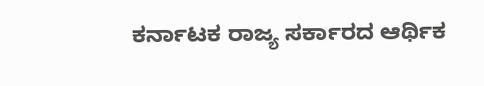ಕರ್ನಾಟಕ ರಾಜ್ಯ ಸರ್ಕಾರದ ಆರ್ಥಿಕ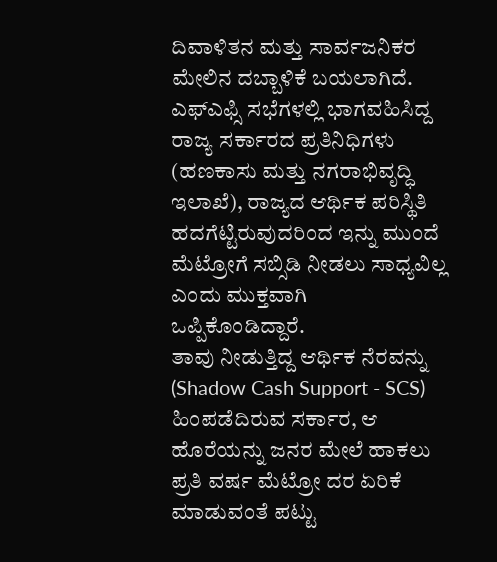ದಿವಾಳಿತನ ಮತ್ತು ಸಾರ್ವಜನಿಕರ ಮೇಲಿನ ದಬ್ಬಾಳಿಕೆ ಬಯಲಾಗಿದೆ. ಎಫ್ಎಫ್ಸಿ ಸಭೆಗಳಲ್ಲಿ ಭಾಗವಹಿಸಿದ್ದ ರಾಜ್ಯ ಸರ್ಕಾರದ ಪ್ರತಿನಿಧಿಗಳು (ಹಣಕಾಸು ಮತ್ತು ನಗರಾಭಿವೃದ್ಧಿ ಇಲಾಖೆ), ರಾಜ್ಯದ ಆರ್ಥಿಕ ಪರಿಸ್ಥಿತಿ ಹದಗೆಟ್ಟಿರುವುದರಿಂದ ಇನ್ನು ಮುಂದೆ ಮೆಟ್ರೋಗೆ ಸಬ್ಸಿಡಿ ನೀಡಲು ಸಾಧ್ಯವಿಲ್ಲ ಎಂದು ಮುಕ್ತವಾಗಿ ಒಪ್ಪಿಕೊಂಡಿದ್ದಾರೆ.
ತಾವು ನೀಡುತ್ತಿದ್ದ ಆರ್ಥಿಕ ನೆರವನ್ನು (Shadow Cash Support - SCS) ಹಿಂಪಡೆದಿರುವ ಸರ್ಕಾರ, ಆ ಹೊರೆಯನ್ನು ಜನರ ಮೇಲೆ ಹಾಕಲು ಪ್ರತಿ ವರ್ಷ ಮೆಟ್ರೋ ದರ ಏರಿಕೆ ಮಾಡುವಂತೆ ಪಟ್ಟು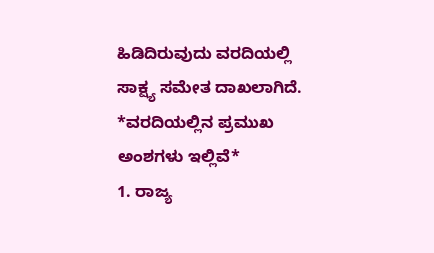ಹಿಡಿದಿರುವುದು ವರದಿಯಲ್ಲಿ ಸಾಕ್ಷ್ಯ ಸಮೇತ ದಾಖಲಾಗಿದೆ.
*ವರದಿಯಲ್ಲಿನ ಪ್ರಮುಖ ಅಂಶಗಳು ಇಲ್ಲಿವೆ*
1. ರಾಜ್ಯ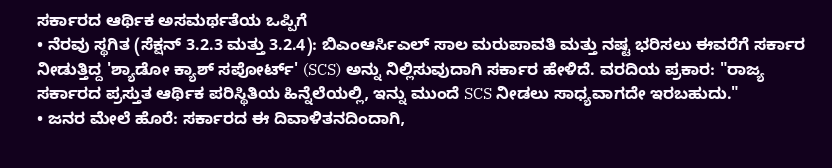ಸರ್ಕಾರದ ಆರ್ಥಿಕ ಅಸಮರ್ಥತೆಯ ಒಪ್ಪಿಗೆ
• ನೆರವು ಸ್ಥಗಿತ (ಸೆಕ್ಷನ್ 3.2.3 ಮತ್ತು 3.2.4): ಬಿಎಂಆರ್ಸಿಎಲ್ ಸಾಲ ಮರುಪಾವತಿ ಮತ್ತು ನಷ್ಟ ಭರಿಸಲು ಈವರೆಗೆ ಸರ್ಕಾರ ನೀಡುತ್ತಿದ್ದ 'ಶ್ಯಾಡೋ ಕ್ಯಾಶ್ ಸಪೋರ್ಟ್' (SCS) ಅನ್ನು ನಿಲ್ಲಿಸುವುದಾಗಿ ಸರ್ಕಾರ ಹೇಳಿದೆ. ವರದಿಯ ಪ್ರಕಾರ: "ರಾಜ್ಯ ಸರ್ಕಾರದ ಪ್ರಸ್ತುತ ಆರ್ಥಿಕ ಪರಿಸ್ಥಿತಿಯ ಹಿನ್ನೆಲೆಯಲ್ಲಿ, ಇನ್ನು ಮುಂದೆ SCS ನೀಡಲು ಸಾಧ್ಯವಾಗದೇ ಇರಬಹುದು."
• ಜನರ ಮೇಲೆ ಹೊರೆ: ಸರ್ಕಾರದ ಈ ದಿವಾಳಿತನದಿಂದಾಗಿ,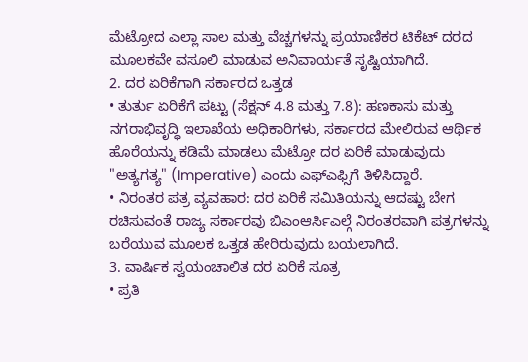ಮೆಟ್ರೋದ ಎಲ್ಲಾ ಸಾಲ ಮತ್ತು ವೆಚ್ಚಗಳನ್ನು ಪ್ರಯಾಣಿಕರ ಟಿಕೆಟ್ ದರದ ಮೂಲಕವೇ ವಸೂಲಿ ಮಾಡುವ ಅನಿವಾರ್ಯತೆ ಸೃಷ್ಟಿಯಾಗಿದೆ.
2. ದರ ಏರಿಕೆಗಾಗಿ ಸರ್ಕಾರದ ಒತ್ತಡ
• ತುರ್ತು ಏರಿಕೆಗೆ ಪಟ್ಟು (ಸೆಕ್ಷನ್ 4.8 ಮತ್ತು 7.8): ಹಣಕಾಸು ಮತ್ತು ನಗರಾಭಿವೃದ್ಧಿ ಇಲಾಖೆಯ ಅಧಿಕಾರಿಗಳು, ಸರ್ಕಾರದ ಮೇಲಿರುವ ಆರ್ಥಿಕ ಹೊರೆಯನ್ನು ಕಡಿಮೆ ಮಾಡಲು ಮೆಟ್ರೋ ದರ ಏರಿಕೆ ಮಾಡುವುದು "ಅತ್ಯಗತ್ಯ" (Imperative) ಎಂದು ಎಫ್ಎಫ್ಸಿಗೆ ತಿಳಿಸಿದ್ದಾರೆ.
• ನಿರಂತರ ಪತ್ರ ವ್ಯವಹಾರ: ದರ ಏರಿಕೆ ಸಮಿತಿಯನ್ನು ಆದಷ್ಟು ಬೇಗ ರಚಿಸುವಂತೆ ರಾಜ್ಯ ಸರ್ಕಾರವು ಬಿಎಂಆರ್ಸಿಎಲ್ಗೆ ನಿರಂತರವಾಗಿ ಪತ್ರಗಳನ್ನು ಬರೆಯುವ ಮೂಲಕ ಒತ್ತಡ ಹೇರಿರುವುದು ಬಯಲಾಗಿದೆ.
3. ವಾರ್ಷಿಕ ಸ್ವಯಂಚಾಲಿತ ದರ ಏರಿಕೆ ಸೂತ್ರ
• ಪ್ರತಿ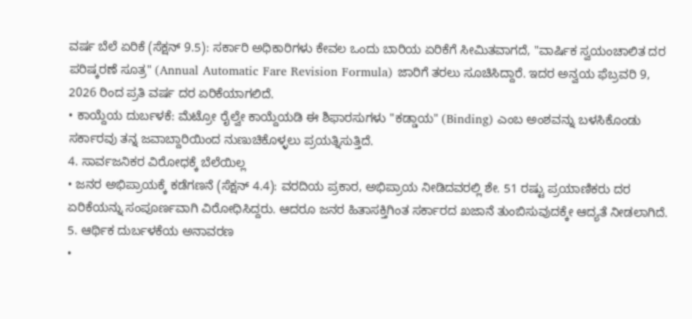ವರ್ಷ ಬೆಲೆ ಏರಿಕೆ (ಸೆಕ್ಷನ್ 9.5): ಸರ್ಕಾರಿ ಅಧಿಕಾರಿಗಳು ಕೇವಲ ಒಂದು ಬಾರಿಯ ಏರಿಕೆಗೆ ಸೀಮಿತವಾಗದೆ, "ವಾರ್ಷಿಕ ಸ್ವಯಂಚಾಲಿತ ದರ ಪರಿಷ್ಕರಣೆ ಸೂತ್ರ" (Annual Automatic Fare Revision Formula) ಜಾರಿಗೆ ತರಲು ಸೂಚಿಸಿದ್ದಾರೆ. ಇದರ ಅನ್ವಯ ಫೆಬ್ರವರಿ 9, 2026 ರಿಂದ ಪ್ರತಿ ವರ್ಷ ದರ ಏರಿಕೆಯಾಗಲಿದೆ.
• ಕಾಯ್ದೆಯ ದುರ್ಬಳಕೆ: ಮೆಟ್ರೋ ರೈಲ್ವೇ ಕಾಯ್ದೆಯಡಿ ಈ ಶಿಫಾರಸುಗಳು "ಕಡ್ಡಾಯ" (Binding) ಎಂಬ ಅಂಶವನ್ನು ಬಳಸಿಕೊಂಡು ಸರ್ಕಾರವು ತನ್ನ ಜವಾಬ್ದಾರಿಯಿಂದ ನುಣುಚಿಕೊಳ್ಳಲು ಪ್ರಯತ್ನಿಸುತ್ತಿದೆ.
4. ಸಾರ್ವಜನಿಕರ ವಿರೋಧಕ್ಕೆ ಬೆಲೆಯಿಲ್ಲ
• ಜನರ ಅಭಿಪ್ರಾಯಕ್ಕೆ ಕಡೆಗಣನೆ (ಸೆಕ್ಷನ್ 4.4): ವರದಿಯ ಪ್ರಕಾರ, ಅಭಿಪ್ರಾಯ ನೀಡಿದವರಲ್ಲಿ ಶೇ. 51 ರಷ್ಟು ಪ್ರಯಾಣಿಕರು ದರ ಏರಿಕೆಯನ್ನು ಸಂಪೂರ್ಣವಾಗಿ ವಿರೋಧಿಸಿದ್ದರು. ಆದರೂ ಜನರ ಹಿತಾಸಕ್ತಿಗಿಂತ ಸರ್ಕಾರದ ಖಜಾನೆ ತುಂಬಿಸುವುದಕ್ಕೇ ಆದ್ಯತೆ ನೀಡಲಾಗಿದೆ.
5. ಆರ್ಥಿಕ ದುರ್ಬಳಕೆಯ ಅನಾವರಣ
•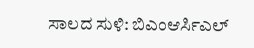ಸಾಲದ ಸುಳಿ: ಬಿಎಂಆರ್ಸಿಎಲ್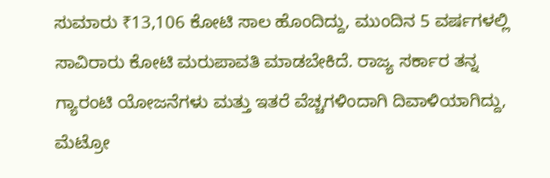ಸುಮಾರು ₹13,106 ಕೋಟಿ ಸಾಲ ಹೊಂದಿದ್ದು, ಮುಂದಿನ 5 ವರ್ಷಗಳಲ್ಲಿ ಸಾವಿರಾರು ಕೋಟಿ ಮರುಪಾವತಿ ಮಾಡಬೇಕಿದೆ. ರಾಜ್ಯ ಸರ್ಕಾರ ತನ್ನ ಗ್ಯಾರಂಟಿ ಯೋಜನೆಗಳು ಮತ್ತು ಇತರೆ ವೆಚ್ಚಗಳಿಂದಾಗಿ ದಿವಾಳಿಯಾಗಿದ್ದು, ಮೆಟ್ರೋ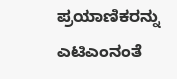ಪ್ರಯಾಣಿಕರನ್ನು ಎಟಿಎಂನಂತೆ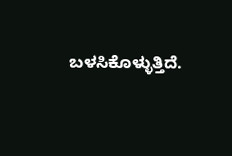ಬಳಸಿಕೊಳ್ಳುತ್ತಿದೆ.